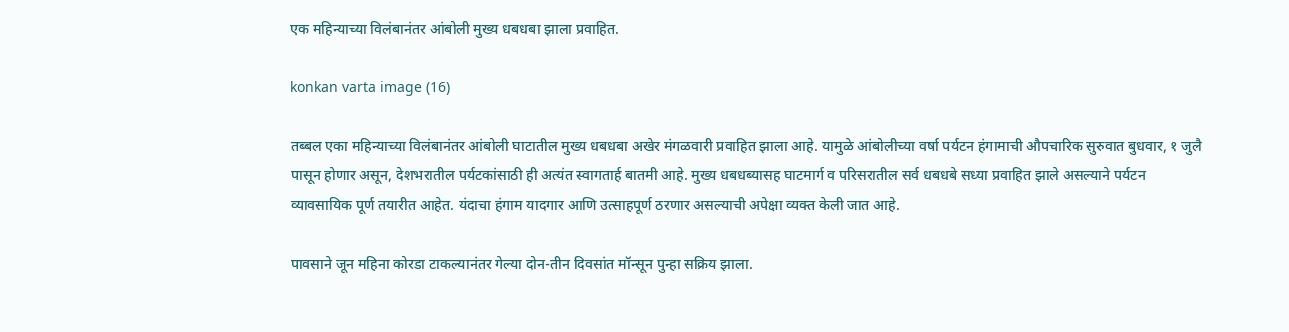एक महिन्याच्या विलंबानंतर आंबोली मुख्य धबधबा झाला प्रवाहित.

konkan varta image (16)

तब्बल एका महिन्याच्या विलंबानंतर आंबोली घाटातील मुख्य धबधबा अखेर मंगळवारी प्रवाहित झाला आहे. यामुळे आंबोलीच्या वर्षा पर्यटन हंगामाची औपचारिक सुरुवात बुधवार, १ जुलै पासून होणार असून, देशभरातील पर्यटकांसाठी ही अत्यंत स्वागतार्ह बातमी आहे. मुख्य धबधब्यासह घाटमार्ग व परिसरातील सर्व धबधबे सध्या प्रवाहित झाले असल्याने पर्यटन व्यावसायिक पूर्ण तयारीत आहेत. यंदाचा हंगाम यादगार आणि उत्साहपूर्ण ठरणार असल्याची अपेक्षा व्यक्त केली जात आहे.

पावसाने जून महिना कोरडा टाकल्यानंतर गेल्या दोन-तीन दिवसांत मॉन्सून पुन्हा सक्रिय झाला.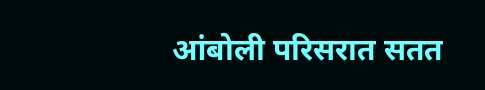आंबोली परिसरात सतत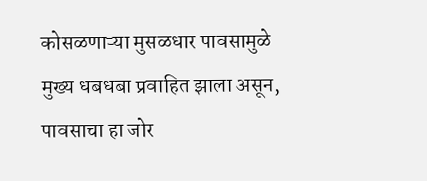कोसळणाऱ्या मुसळधार पावसामुळे मुख्य धबधबा प्रवाहित झाला असून, पावसाचा हा जोर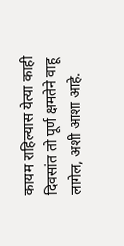कायम राहिल्यास येत्या काही दिवसांत तो पूर्ण क्षमतेने वाहू लागेल, अशी आशा आहे.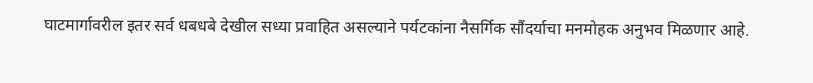घाटमार्गावरील इतर सर्व धबधबे देखील सध्या प्रवाहित असल्याने पर्यटकांना नैसर्गिक सौंदर्याचा मनमोहक अनुभव मिळणार आहे.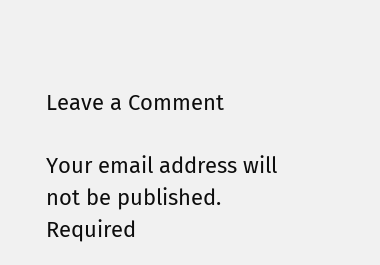Leave a Comment

Your email address will not be published. Required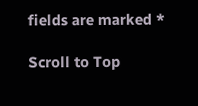fields are marked *

Scroll to Top